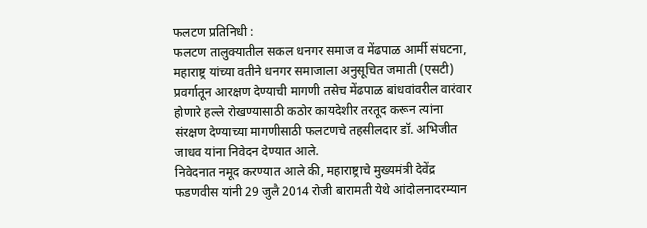फलटण प्रतिनिधी :
फलटण तालुक्यातील सकल धनगर समाज व मेंढपाळ आर्मी संघटना, महाराष्ट्र यांच्या वतीने धनगर समाजाला अनुसूचित जमाती (एसटी) प्रवर्गातून आरक्षण देण्याची मागणी तसेच मेंढपाळ बांधवांवरील वारंवार होणारे हल्ले रोखण्यासाठी कठोर कायदेशीर तरतूद करून त्यांना संरक्षण देण्याच्या मागणीसाठी फलटणचे तहसीलदार डॉ. अभिजीत जाधव यांना निवेदन देण्यात आले.
निवेदनात नमूद करण्यात आले की, महाराष्ट्राचे मुख्यमंत्री देवेंद्र फडणवीस यांनी 29 जुलै 2014 रोजी बारामती येथे आंदोलनादरम्यान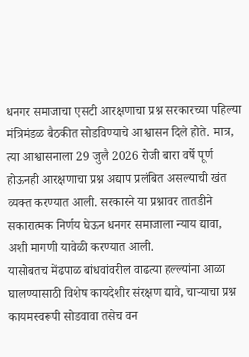धनगर समाजाचा एसटी आरक्षणाचा प्रश्न सरकारच्या पहिल्या मंत्रिमंडळ बैठकीत सोडविण्याचे आश्वासन दिले होते. मात्र, त्या आश्वासनाला 29 जुलै 2026 रोजी बारा वर्षे पूर्ण होऊनही आरक्षणाचा प्रश्न अद्याप प्रलंबित असल्याची खंत व्यक्त करण्यात आली. सरकारने या प्रश्नावर तातडीने सकारात्मक निर्णय घेऊन धनगर समाजाला न्याय द्यावा, अशी मागणी यावेळी करण्यात आली.
यासोबतच मेंढपाळ बांधवांवरील वाढत्या हल्ल्यांना आळा घालण्यासाठी विशेष कायदेशीर संरक्षण द्यावे, चाऱ्याचा प्रश्न कायमस्वरूपी सोडवावा तसेच वन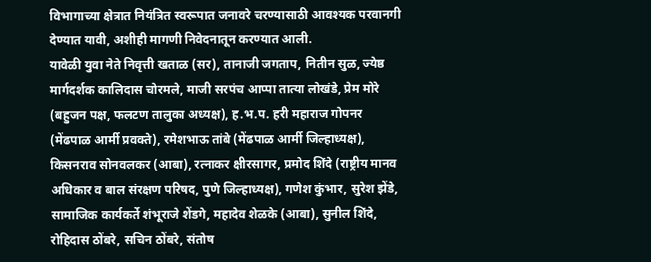विभागाच्या क्षेत्रात नियंत्रित स्वरूपात जनावरे चरण्यासाठी आवश्यक परवानगी देण्यात यावी, अशीही मागणी निवेदनातून करण्यात आली.
यावेळी युवा नेते निवृत्ती खताळ (सर), तानाजी जगताप, नितीन सुळ, ज्येष्ठ मार्गदर्शक कालिदास चोरमले, माजी सरपंच आप्पा तात्या लोखंडे, प्रेम मोरे (बहुजन पक्ष, फलटण तालुका अध्यक्ष), ह.भ.प. हरी महाराज गोपनर (मेंढपाळ आर्मी प्रवक्ते), रमेशभाऊ तांबे (मेंढपाळ आर्मी जिल्हाध्यक्ष), किसनराव सोनवलकर (आबा), रत्नाकर क्षीरसागर, प्रमोद शिंदे (राष्ट्रीय मानव अधिकार व बाल संरक्षण परिषद, पुणे जिल्हाध्यक्ष), गणेश कुंभार, सुरेश झेंडे, सामाजिक कार्यकर्ते शंभूराजे शेंडगे, महादेव शेळके (आबा), सुनील शिंदे, रोहिदास ठोंबरे, सचिन ठोंबरे, संतोष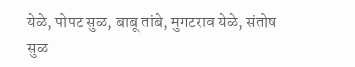येळे, पोपट सुळ, बाबू तांबे, मुगटराव येळे, संतोष सुळ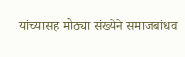यांच्यासह मोठ्या संख्येने समाजबांधव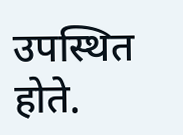उपस्थित होते.